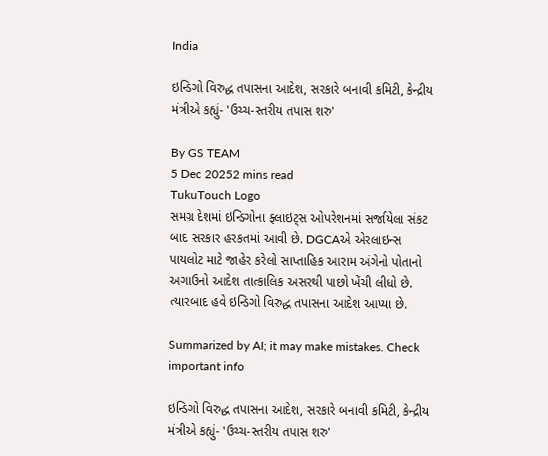India

ઇન્ડિગો વિરુદ્ધ તપાસના આદેશ, સરકારે બનાવી કમિટી, કેન્દ્રીય મંત્રીએ કહ્યું- 'ઉચ્ચ-સ્તરીય તપાસ શરુ'

By GS TEAM
5 Dec 20252 mins read
TukuTouch Logo
સમગ્ર દેશમાં ઇન્ડિગોના ફ્લાઇટ્સ ઓપરેશનમાં સર્જાયેલા સંકટ બાદ સરકાર હરકતમાં આવી છે. DGCAએ એરલાઇન્સ પાયલોટ માટે જાહેર કરેલો સાપ્તાહિક આરામ અંગેનો પોતાનો અગાઉનો આદેશ તાત્કાલિક અસરથી પાછો ખેંચી લીધો છે. ત્યારબાદ હવે ઇન્ડિગો વિરુદ્ધ તપાસના આદેશ આપ્યા છે.

Summarized by AI; it may make mistakes. Check important info

ઇન્ડિગો વિરુદ્ધ તપાસના આદેશ, સરકારે બનાવી કમિટી, કેન્દ્રીય મંત્રીએ કહ્યું- 'ઉચ્ચ-સ્તરીય તપાસ શરુ'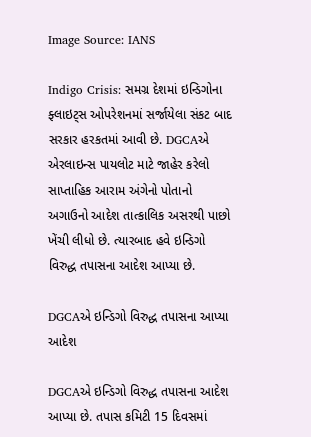Image Source: IANS

Indigo Crisis: સમગ્ર દેશમાં ઇન્ડિગોના ફ્લાઇટ્સ ઓપરેશનમાં સર્જાયેલા સંકટ બાદ સરકાર હરકતમાં આવી છે. DGCAએ એરલાઇન્સ પાયલોટ માટે જાહેર કરેલો સાપ્તાહિક આરામ અંગેનો પોતાનો અગાઉનો આદેશ તાત્કાલિક અસરથી પાછો ખેંચી લીધો છે. ત્યારબાદ હવે ઇન્ડિગો વિરુદ્ધ તપાસના આદેશ આપ્યા છે.

DGCAએ ઇન્ડિગો વિરુદ્ધ તપાસના આપ્યા આદેશ

DGCAએ ઇન્ડિગો વિરુદ્ધ તપાસના આદેશ આપ્યા છે. તપાસ કમિટી 15 દિવસમાં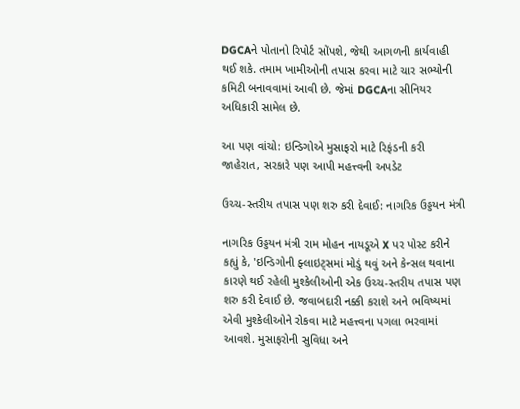DGCAને પોતાનો રિપોર્ટ સોંપશે, જેથી આગળની કાર્યવાહી થઈ શકે. તમામ ખામીઓની તપાસ કરવા માટે ચાર સભ્યોની કમિટી બનાવવામાં આવી છે. જેમાં DGCAના સીનિયર અધિકારી સામેલ છે.

આ પણ વાંચો: ઇન્ડિગોએ મુસાફરો માટે રિફંડની કરી જાહેરાત, સરકારે પણ આપી મહત્ત્વની અપડેટ

ઉચ્ચ-સ્તરીય તપાસ પણ શરુ કરી દેવાઈ: નાગરિક ઉડ્ડયન મંત્રી

નાગરિક ઉડ્ડયન મંત્રી રામ મોહન નાયડૂએ X પર પોસ્ટ કરીને કહ્યું કે, 'ઇન્ડિગોની ફ્લાઇટ્સમાં મોડું થવું અને કેન્સલ થવાના કારણે થઈ રહેલી મુશ્કેલીઓની એક ઉચ્ચ-સ્તરીય તપાસ પણ શરુ કરી દેવાઈ છે. જવાબદારી નક્કી કરાશે અને ભવિષ્યમાં એવી મુશ્કેલીઓને રોકવા માટે મહત્ત્વના પગલા ભરવામાં આવશે. મુસાફરોની સુવિધા અને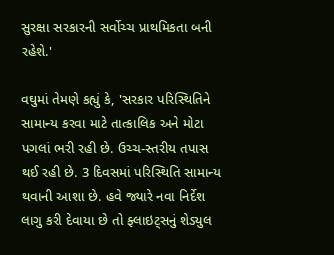સુરક્ષા સરકારની સર્વોચ્ચ પ્રાથમિકતા બની રહેશે.'

વઘુમાં તેમણે કહ્યું કે, 'સરકાર પરિસ્થિતિને સામાન્ય કરવા માટે તાત્કાલિક અને મોટા પગલાં ભરી રહી છે. ઉચ્ચ-સ્તરીય તપાસ થઈ રહી છે. 3 દિવસમાં પરિસ્થિતિ સામાન્ય થવાની આશા છે. હવે જ્યારે નવા નિર્દેશ લાગુ કરી દેવાયા છે તો ફ્લાઇટ્સનું શેડ્યુલ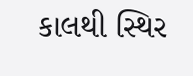કાલથી સ્થિર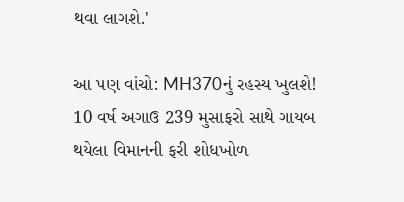થવા લાગશે.'

આ પણ વાંચો: MH370નું રહસ્ય ખુલશે! 10 વર્ષ અગાઉ 239 મુસાફરો સાથે ગાયબ થયેલા વિમાનની ફરી શોધખોળ